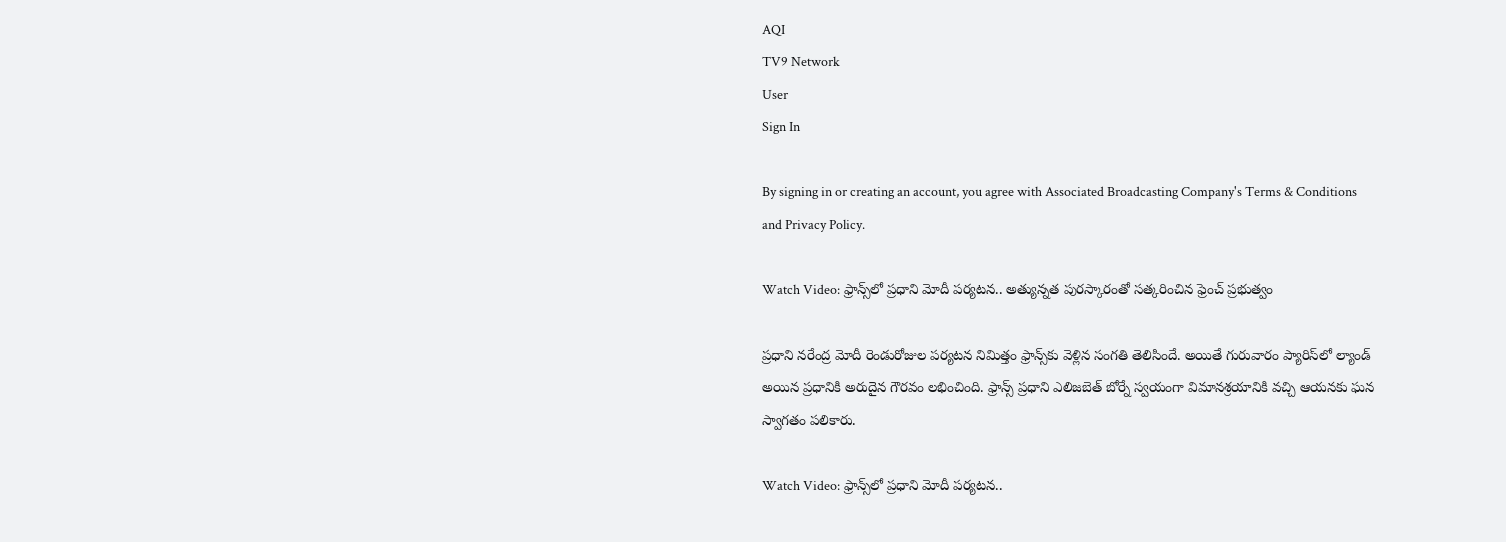AQI
TV9 Network
User
Sign In

By signing in or creating an account, you agree with Associated Broadcasting Company's Terms & Conditions and Privacy Policy.

Watch Video: ఫ్రాన్స్‌లో ప్రధాని మోదీ పర్యటన.. అత్యున్నత పురస్కారంతో సత్కరించిన ఫ్రెంచ్ ప్రభుత్వం

ప్రధాని నరేంద్ర మోదీ రెండురోజుల పర్యటన నిమిత్తం ఫ్రాన్స్‌కు వెళ్లిన సంగతి తెలిసిందే. అయితే గురువారం ప్యారిస్‌లో ల్యాండ్ అయిన ప్రధానికి అరుదైన గౌరవం లభించింది. ఫ్రాన్స్ ప్రధాని ఎలిజబెత్ బోర్నే స్వయంగా విమానశ్రయానికి వచ్చి ఆయనకు ఘన స్వాగతం పలికారు.

Watch Video: ఫ్రాన్స్‌లో ప్రధాని మోదీ పర్యటన..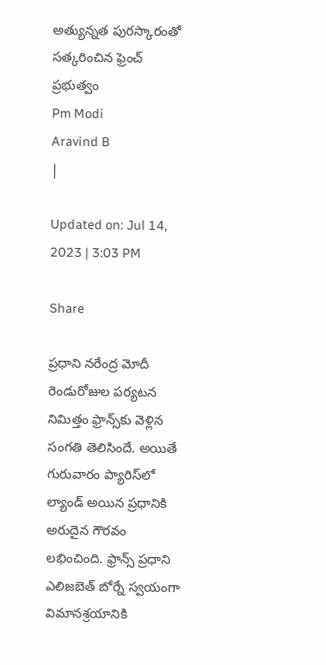అత్యున్నత పురస్కారంతో సత్కరించిన ఫ్రెంచ్ ప్రభుత్వం
Pm Modi
Aravind B
|

Updated on: Jul 14, 2023 | 3:03 PM

Share

ప్రధాని నరేంద్ర మోదీ రెండురోజుల పర్యటన నిమిత్తం ఫ్రాన్స్‌కు వెళ్లిన సంగతి తెలిసిందే. అయితే గురువారం ప్యారిస్‌లో ల్యాండ్ అయిన ప్రధానికి అరుదైన గౌరవం లభించింది. ఫ్రాన్స్ ప్రధాని ఎలిజబెత్ బోర్నే స్వయంగా విమానశ్రయానికి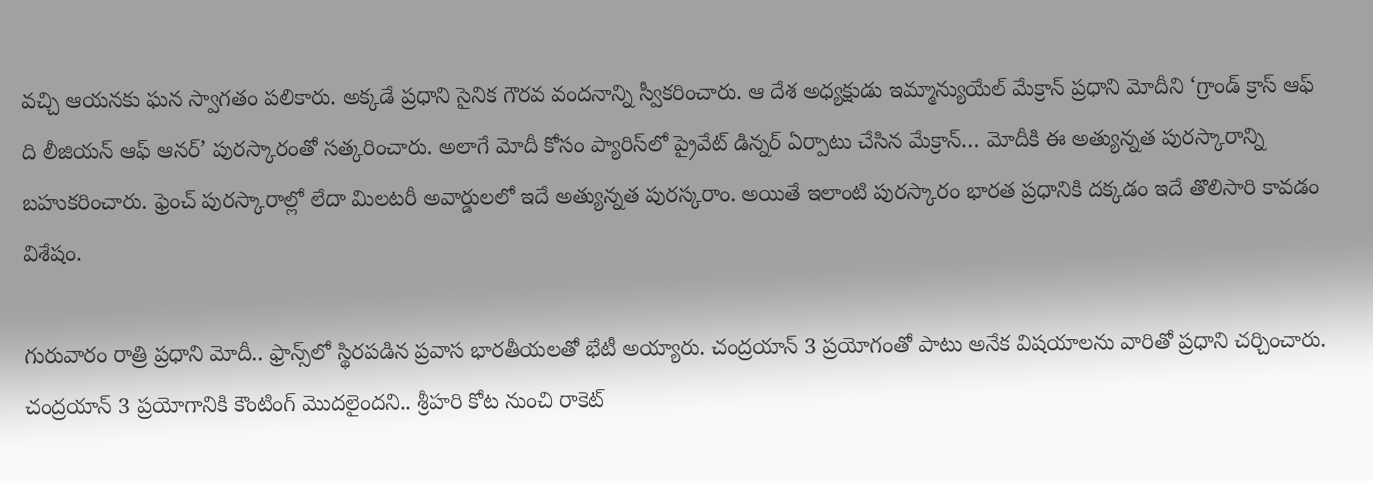వచ్చి ఆయనకు ఘన స్వాగతం పలికారు. అక్కడే ప్రధాని సైనిక గౌరవ వందనాన్ని స్వీకరించారు. ఆ దేశ అధ్యక్షుడు ఇమ్మాన్యుయేల్‌ మేక్రాన్‌ ప్రధాని మోదీని ‘గ్రాండ్‌ క్రాస్‌ ఆఫ్‌ ది లీజియన్‌ ఆఫ్‌ ఆనర్‌’ పురస్కారంతో సత్కరించారు. అలాగే మోదీ కోసం ప్యారిస్‌లో ప్రైవేట్ డిన్నర్ ఏర్పాటు చేసిన మేక్రాన్… మోదీకి ఈ అత్యున్నత పురస్కారాన్ని బహుకరించారు. ఫ్రెంచ్ పురస్కారాల్లో లేదా మిలటరీ అవార్డులలో ఇదే అత్యున్నత పురస్కరాం. అయితే ఇలాంటి పురస్కారం భారత ప్రధానికి దక్కడం ఇదే తొలిసారి కావడం విశేషం.

గురువారం రాత్రి ప్రధాని మోదీ.. ఫ్రాన్స్‌లో స్థిరపడిన ప్రవాస భారతీయలతో భేటీ అయ్యారు. చంద్రయాన్ 3 ప్రయోగంతో పాటు అనేక విషయాలను వారితో ప్రధాని చర్చించారు. చంద్రయాన్ 3 ప్రయోగానికి కౌంటింగ్ మొదలైందని.. శ్రీహరి కోట నుంచి రాకెట్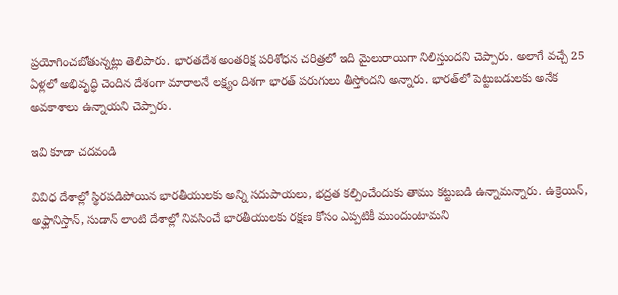ప్రయోగించబోతున్నట్లు తెలిపారు. భారతదేశ అంతరిక్ష పరిశోధన చరిత్రలో ఇది మైలురాయిగా నిలిస్తుందని చెప్పారు. అలాగే వచ్చే 25 ఏళ్లలో అభివృద్ధి చెందిన దేశంగా మారాలనే లక్ష్యం దిశగా భారత్ పరుగులు తీస్తోందని అన్నారు. భారత్‌లో పెట్టుబడులకు అనేక అవకాశాలు ఉన్నాయని చెప్పారు.

ఇవి కూడా చదవండి

వివిధ దేశాల్లో స్థిరపడిపోయిన భారతీయులకు అన్ని సదుపాయలు, భద్రత కల్పించేందుకు తాము కట్టుబడి ఉన్నామన్నారు. ఉక్రెయిన్, అఫ్ఘానిస్తాన్, సుడాన్ లాంటి దేశాల్లో నివసించే భారతీయులకు రక్షణ కోసం ఎప్పటికీ ముందుంటామని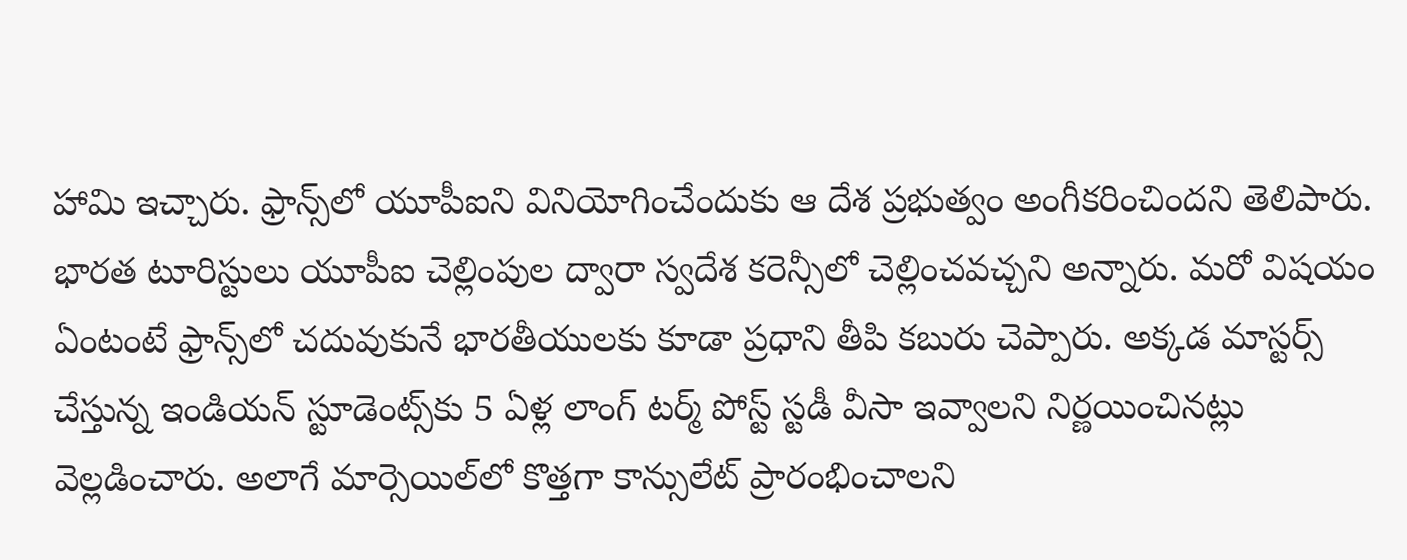హామి ఇచ్చారు. ఫ్రాన్స్‌లో యూపీఐని వినియోగించేందుకు ఆ దేశ ప్రభుత్వం అంగీకరించిందని తెలిపారు. భారత టూరిస్టులు యూపీఐ చెల్లింపుల ద్వారా స్వదేశ కరెన్సీలో చెల్లించవచ్చని అన్నారు. మరో విషయం ఏంటంటే ఫ్రాన్స్‌లో చదువుకునే భారతీయులకు కూడా ప్రధాని తీపి కబురు చెప్పారు. అక్కడ మాస్టర్స్ చేస్తున్న ఇండియన్ స్టూడెంట్స్‌కు 5 ఏళ్ల లాంగ్ టర్మ్ పోస్ట్ స్టడీ వీసా ఇవ్వాలని నిర్ణయించినట్లు వెల్లడించారు. అలాగే మార్సెయిల్‌లో కొత్తగా కాన్సులేట్ ప్రారంభించాలని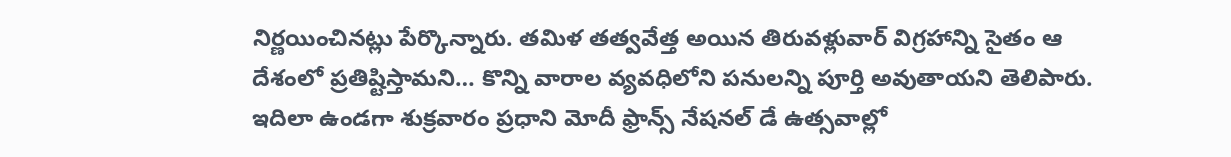నిర్ణయించినట్లు పేర్కొన్నారు. తమిళ తత్వవేత్త అయిన తిరువళ్లువార్ విగ్రహాన్ని సైతం ఆ దేశంలో ప్రతిష్టిస్తామని… కొన్ని వారాల వ్యవధిలోని పనులన్ని పూర్తి అవుతాయని తెలిపారు. ఇదిలా ఉండగా శుక్రవారం ప్రధాని మోదీ ఫ్రాన్స్ నేషనల్ డే ఉత్సవాల్లో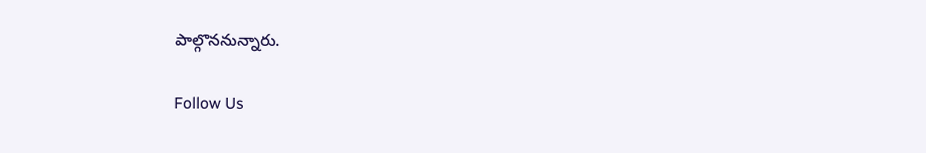పాల్గొననున్నారు.

Follow Us